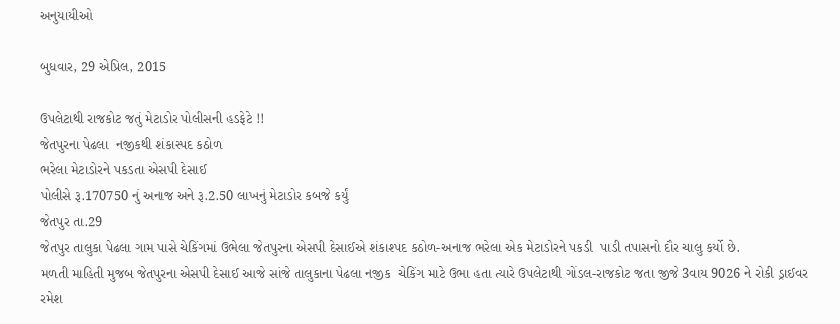અનુયાયીઓ

બુધવાર, 29 એપ્રિલ, 2015

ઉપલેટાથી રાજકોટ જતું મેટાડોર પોલીસની હડફેટે !!
જેતપુરના પેઢલા  નજીકથી શંકાસ્પદ કઠોળ
ભરેલા મેટાડોરને પકડતા એસપી દેસાઈ
પોલીસે રૂ.170750 નું અનાજ અને રૂ.2.50 લાખનું મેટાડોર કબજે કર્યું
જેતપુર તા.29
જેતપુર તાલુકા પેઢલા ગામ પાસે ચેકિંગમાં ઉભેલા જેતપુરના એસપી દેસાઈએ શંકાશ્પદ કઠોળ-અનાજ ભરેલા એક મેટાડોરને પકડી  પાડી તપાસનો દૌર ચાલુ કર્યો છે.
મળતી માહિતી મુજબ જેતપુરના એસપી દેસાઈ આજે સાંજે તાલુકાના પેઢલા નજીક  ચેકિંગ માટે ઉભા હતા ત્યારે ઉપલેટાથી ગોંડલ-રાજકોટ જતા જીજે 3વાય 9026 ને રોકી ડ્રાઈવર રમેશ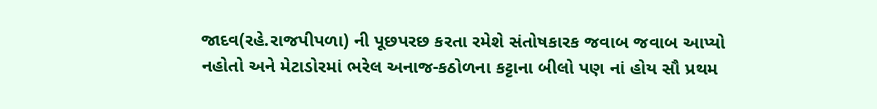જાદવ(રહે.રાજપીપળા) ની પૂછપરછ કરતા રમેશે સંતોષકારક જવાબ જવાબ આપ્યો નહોતો અને મેટાડોરમાં ભરેલ અનાજ-કઠોળના કટ્ટાના બીલો પણ નાં હોય સૌ પ્રથમ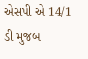એસપી એ 14/1 ડી મુજબ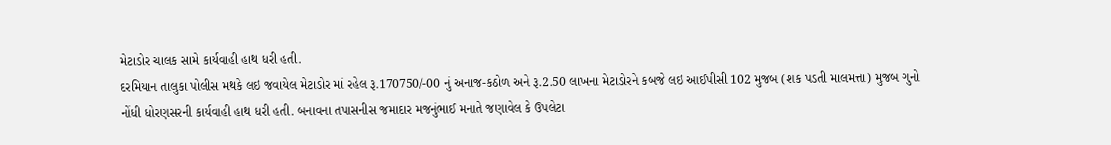મેટાડોર ચાલક સામે કાર્યવાહી હાથ ધરી હતી.
દરમિયાન તાલુકા પોલીસ મથકે લઇ જવાયેલ મેટાડોર માં રહેલ રૂ.170750/-00 નું અનાજ-કઠોળ અને રૂ.2.50 લાખના મેટાડોરને કબજે લઇ આઈપીસી 102 મુજબ (શક પડતી માલમત્તા) મુજબ ગુનો નોંધી ધોરણસરની કાર્યવાહી હાથ ધરી હતી. બનાવના તપાસનીસ જમાદાર મજનુંભાઈ મનાતે જણાવેલ કે ઉપલેટા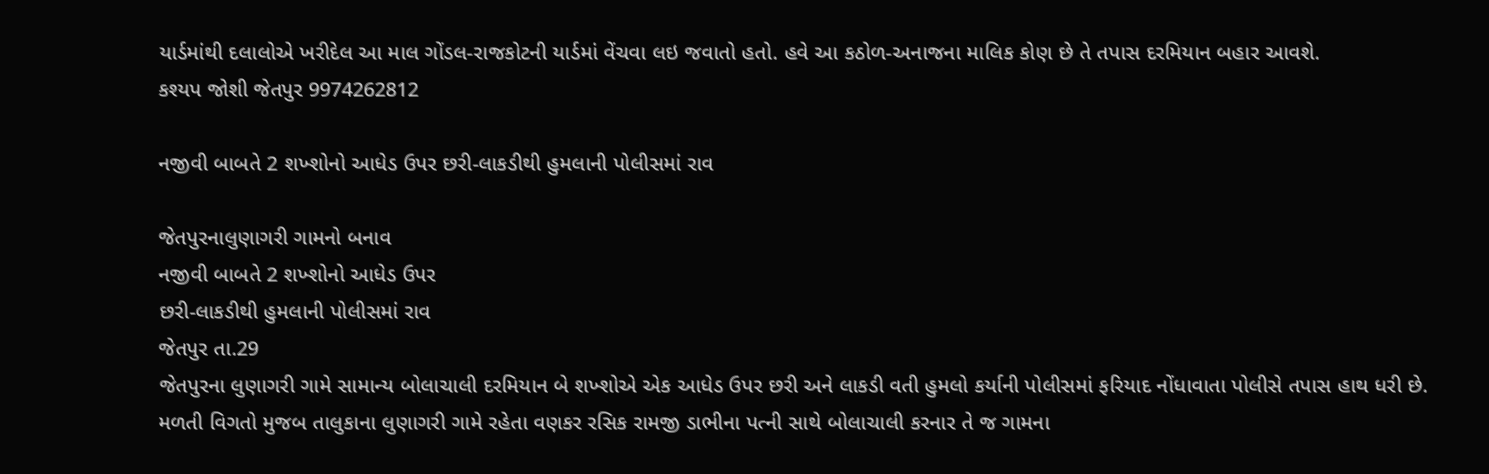યાર્ડમાંથી દલાલોએ ખરીદેલ આ માલ ગોંડલ-રાજકોટની યાર્ડમાં વેંચવા લઇ જવાતો હતો. હવે આ કઠોળ-અનાજના માલિક કોણ છે તે તપાસ દરમિયાન બહાર આવશે.
કશ્યપ જોશી જેતપુર 9974262812

નજીવી બાબતે 2 શખ્શોનો આધેડ ઉપર છરી-લાકડીથી હુમલાની પોલીસમાં રાવ

જેતપુરનાલુણાગરી ગામનો બનાવ
નજીવી બાબતે 2 શખ્શોનો આધેડ ઉપર
છરી-લાકડીથી હુમલાની પોલીસમાં રાવ
જેતપુર તા.29
જેતપુરના લુણાગરી ગામે સામાન્ય બોલાચાલી દરમિયાન બે શખ્શોએ એક આધેડ ઉપર છરી અને લાકડી વતી હુમલો કર્યાની પોલીસમાં ફરિયાદ નોંધાવાતા પોલીસે તપાસ હાથ ધરી છે.
મળતી વિગતો મુજબ તાલુકાના લુણાગરી ગામે રહેતા વણકર રસિક રામજી ડાભીના પત્ની સાથે બોલાચાલી કરનાર તે જ ગામના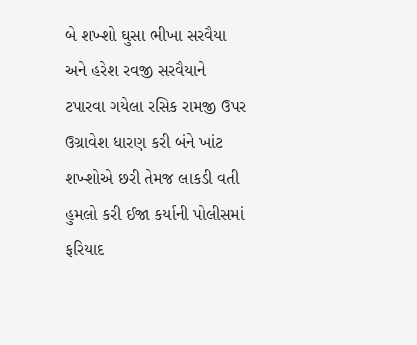બે શખ્શો ઘુસા ભીખા સરવૈયા અને હરેશ રવજી સરવૈયાને ટપારવા ગયેલા રસિક રામજી ઉપર ઉગ્રાવેશ ધારણ કરી બંને ખાંટ શખ્શોએ છરી તેમજ લાકડી વતી હુમલો કરી ઈજા કર્યાની પોલીસમાં ફરિયાદ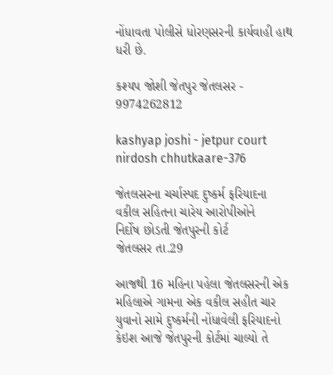નોંધાવતા પોલીસે ધોરણસરની કાર્યવાહી હાથ ધરી છે.

કશ્યપ જોશી જેતપુર જેતલસર - 9974262812

kashyap joshi - jetpur court nirdosh chhutkaare-376

જેતલસરના ચર્ચાસ્પદ દુષ્કર્મ ફરિયાદના
વકીલ સહિતના ચારેય આરોપીઓને
નિર્દોષ છોડતી જેતપુરની કોર્ટ
જેતલસર તા.29

આજથી 16 મહિના પહેલા જેતલસરની એક મહિલાએ ગામના એક વકીલ સહીત ચાર યુવાનો સામે દુષ્કર્મની નોંધાવેલી ફરિયાદનો કેઇશ આજે જેતપુરની કોર્ટમાં ચાલ્યો તે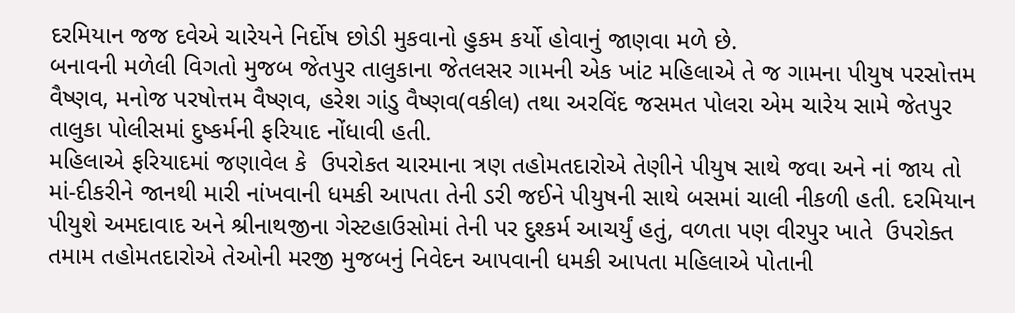દરમિયાન જજ દવેએ ચારેયને નિર્દોષ છોડી મુકવાનો હુકમ કર્યો હોવાનું જાણવા મળે છે.
બનાવની મળેલી વિગતો મુજબ જેતપુર તાલુકાના જેતલસર ગામની એક ખાંટ મહિલાએ તે જ ગામના પીયુષ પરસોત્તમ વૈષ્ણવ, મનોજ પરષોત્તમ વૈષ્ણવ, હરેશ ગાંડુ વૈષ્ણવ(વકીલ) તથા અરવિંદ જસમત પોલરા એમ ચારેય સામે જેતપુર તાલુકા પોલીસમાં દુષ્કર્મની ફરિયાદ નોંધાવી હતી.
મહિલાએ ફરિયાદમાં જણાવેલ કે  ઉપરોકત ચારમાના ત્રણ તહોમતદારોએ તેણીને પીયુષ સાથે જવા અને નાં જાય તો માં-દીકરીને જાનથી મારી નાંખવાની ધમકી આપતા તેની ડરી જઈને પીયુષની સાથે બસમાં ચાલી નીકળી હતી. દરમિયાન પીયુશે અમદાવાદ અને શ્રીનાથજીના ગેસ્ટહાઉસોમાં તેની પર દુશ્કર્મ આચર્યું હતું, વળતા પણ વીરપુર ખાતે  ઉપરોક્ત તમામ તહોમતદારોએ તેઓની મરજી મુજબનું નિવેદન આપવાની ધમકી આપતા મહિલાએ પોતાની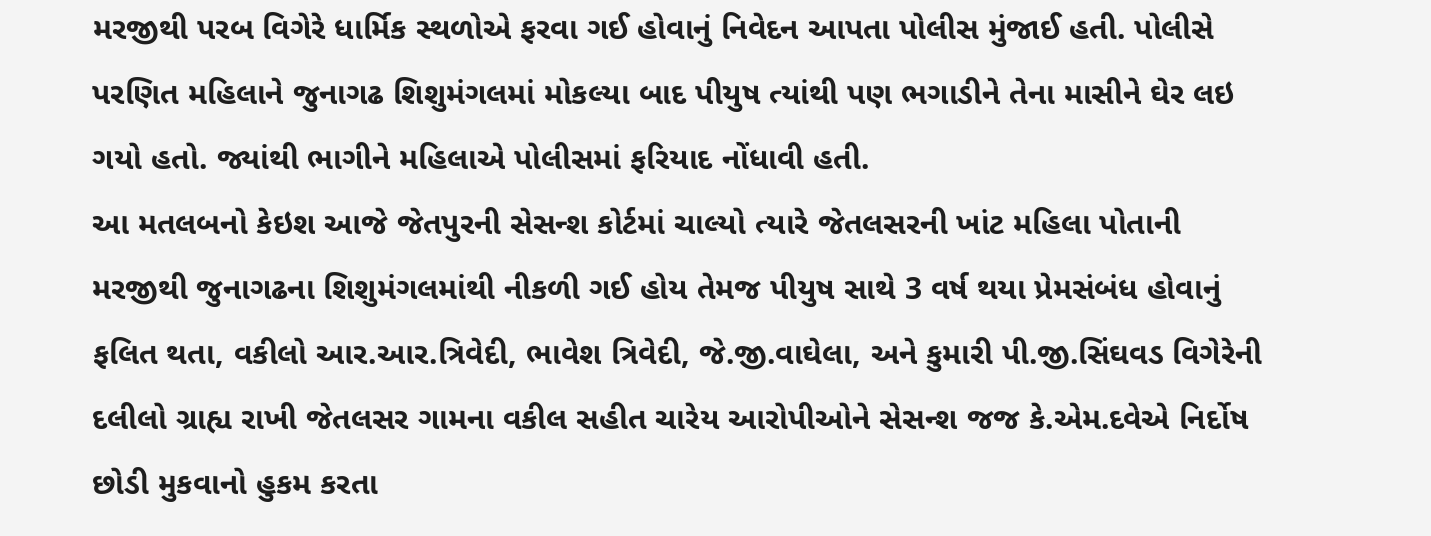મરજીથી પરબ વિગેરે ધાર્મિક સ્થળોએ ફરવા ગઈ હોવાનું નિવેદન આપતા પોલીસ મુંજાઈ હતી. પોલીસે પરણિત મહિલાને જુનાગઢ શિશુમંગલમાં મોકલ્યા બાદ પીયુષ ત્યાંથી પણ ભગાડીને તેના માસીને ઘેર લઇ ગયો હતો. જ્યાંથી ભાગીને મહિલાએ પોલીસમાં ફરિયાદ નોંધાવી હતી.
આ મતલબનો કેઇશ આજે જેતપુરની સેસન્શ કોર્ટમાં ચાલ્યો ત્યારે જેતલસરની ખાંટ મહિલા પોતાની મરજીથી જુનાગઢના શિશુમંગલમાંથી નીકળી ગઈ હોય તેમજ પીયુષ સાથે 3 વર્ષ થયા પ્રેમસંબંધ હોવાનું ફલિત થતા, વકીલો આર.આર.ત્રિવેદી, ભાવેશ ત્રિવેદી, જે.જી.વાઘેલા, અને કુમારી પી.જી.સિંઘવડ વિગેરેની દલીલો ગ્રાહ્ય રાખી જેતલસર ગામના વકીલ સહીત ચારેય આરોપીઓને સેસન્શ જજ કે.એમ.દવેએ નિર્દોષ છોડી મુકવાનો હુકમ કરતા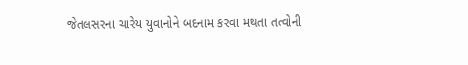જેતલસરના ચારેય યુવાનોને બદનામ કરવા મથતા તત્વોની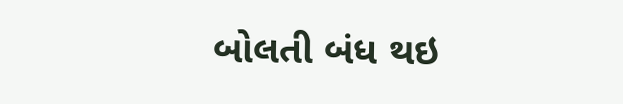બોલતી બંધ થઇ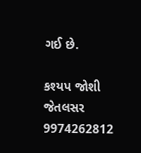ગઈ છે.

કશ્યપ જોશી જેતલસર 9974262812